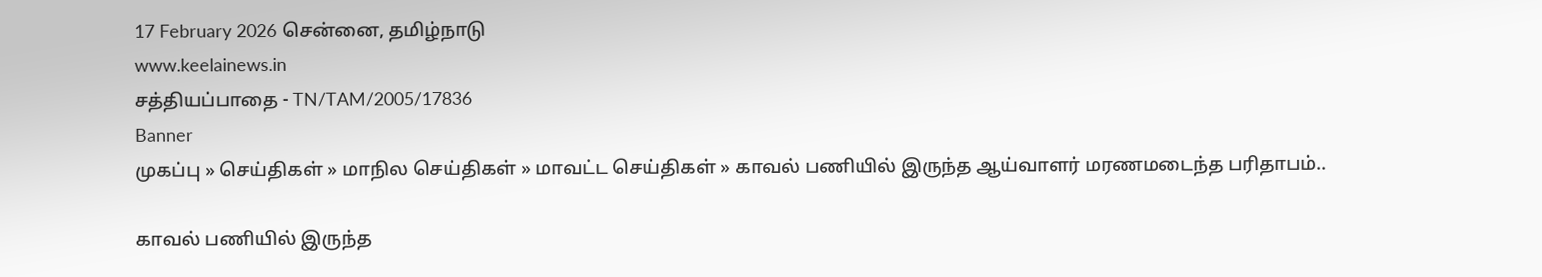17 February 2026 சென்னை, தமிழ்நாடு
www.keelainews.in
சத்தியப்பாதை - TN/TAM/2005/17836
Banner
முகப்பு » செய்திகள் » மாநில செய்திகள் » மாவட்ட செய்திகள் » காவல் பணியில் இருந்த ஆய்வாளர் மரணமடைந்த பரிதாபம்..

காவல் பணியில் இருந்த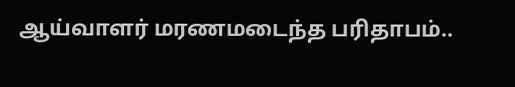ஆய்வாளர் மரணமடைந்த பரிதாபம்..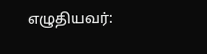எழுதியவர்: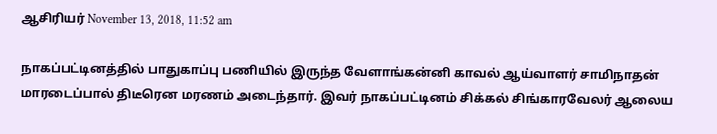ஆசிரியர் November 13, 2018, 11:52 am

நாகப்பட்டினத்தில் பாதுகாப்பு பணியில் இருந்த வேளாங்கன்னி காவல் ஆய்வாளர் சாமிநாதன் மாரடைப்பால் திடீரென மரணம் அடைந்தார். இவர் நாகப்பட்டினம் சிக்கல் சிங்காரவேலர் ஆலைய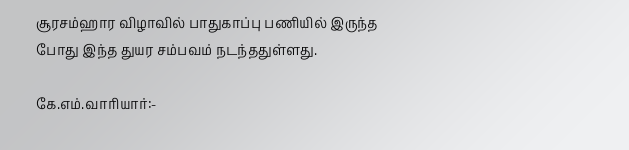சூரசம்ஹார விழாவில் பாதுகாப்பு பணியில் இருந்த போது இந்த துயர சம்பவம் நடந்ததுள்ளது.

கே.எம்.வாரியார்:-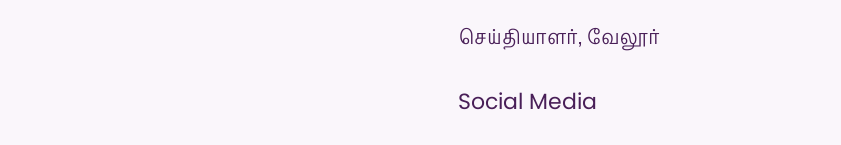செய்தியாளர், வேலூர்

Social Media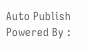Auto Publish Powered By :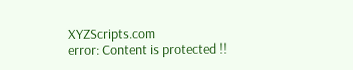XYZScripts.com
error: Content is protected !!